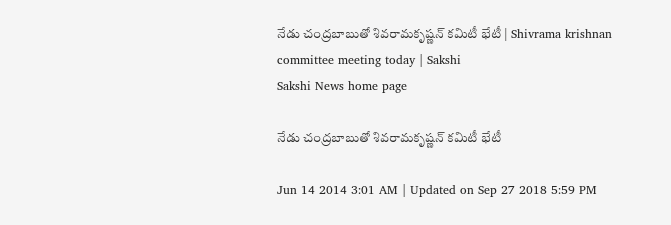నేడు చంద్రబాబుతో శివరామకృష్ణన్ కమిటీ భేటీ | Shivrama krishnan committee meeting today | Sakshi
Sakshi News home page

నేడు చంద్రబాబుతో శివరామకృష్ణన్ కమిటీ భేటీ

Jun 14 2014 3:01 AM | Updated on Sep 27 2018 5:59 PM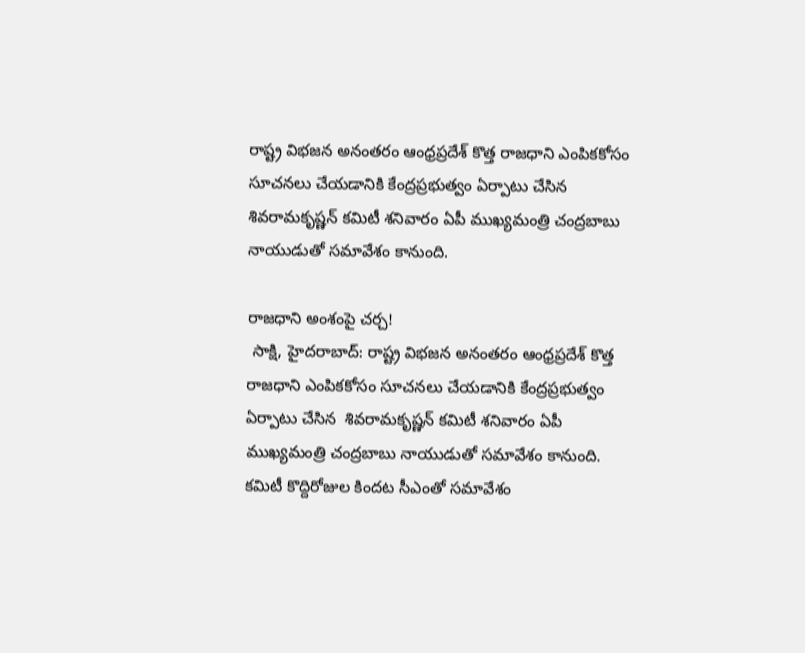రాష్ట్ర విభజన అనంతరం ఆంధ్రప్రదేశ్ కొత్త రాజధాని ఎంపికకోసం సూచనలు చేయడానికి కేంద్రప్రభుత్వం ఏర్పాటు చేసిన శివరామకృష్ణన్ కమిటీ శనివారం ఏపీ ముఖ్యమంత్రి చంద్రబాబు నాయుడుతో సమావేశం కానుంది.

రాజధాని అంశంపై చర్చ!
 సాక్షి, హైదరాబాద్: రాష్ట్ర విభజన అనంతరం ఆంధ్రప్రదేశ్ కొత్త రాజధాని ఎంపికకోసం సూచనలు చేయడానికి కేంద్రప్రభుత్వం ఏర్పాటు చేసిన  శివరామకృష్ణన్ కమిటీ శనివారం ఏపీ ముఖ్యమంత్రి చంద్రబాబు నాయుడుతో సమావేశం కానుంది. కమిటీ కొద్దిరోజుల కిందట సీఎంతో సమావేశం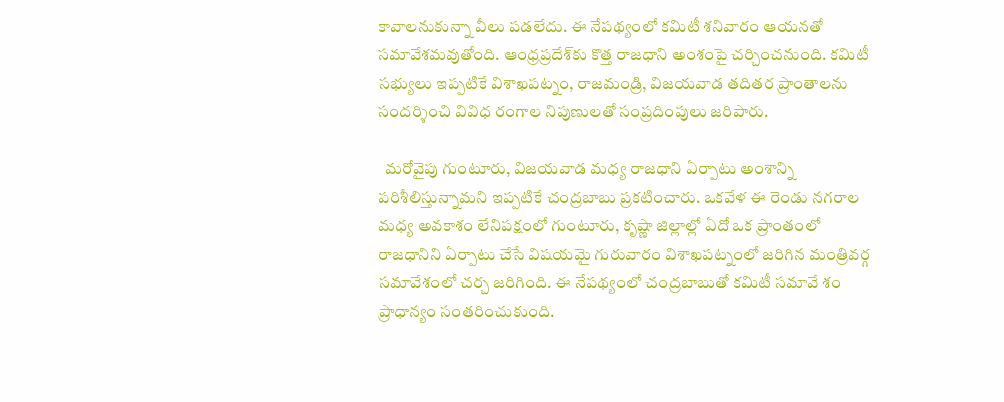కావాలనుకున్నా వీలు పడలేదు. ఈ నేపథ్యంలో కమిటీ శనివారం ఆయనతో సమావేశమవుతోంది. ఆంధ్రప్రదేశ్‌కు కొత్త రాజధాని అంశంపై చర్చించనుంది. కమిటీ సభ్యులు ఇప్పటికే విశాఖపట్నం, రాజమండ్రి, విజయవాడ తదితర ప్రాంతాలను సందర్శించి వివిధ రంగాల నిపుణులతో సంప్రదింపులు జరిపారు.

  మరోవైపు గుంటూరు, విజయవాడ మధ్య రాజధాని ఏర్పాటు అంశాన్ని పరిశీలిస్తున్నామని ఇప్పటికే చంద్రబాబు ప్రకటించారు. ఒకవేళ ఈ రెండు నగరాల మధ్య అవకాశం లేనిపక్షంలో గుంటూరు, కృష్ణా జిల్లాల్లో ఏదో ఒక ప్రాంతంలో రాజధానిని ఏర్పాటు చేసే విషయమై గురువారం విశాఖపట్నంలో జరిగిన మంత్రివర్గ సమావేశంలో చర్చ జరిగింది. ఈ నేపథ్యంలో చంద్రబాబుతో కమిటీ సమావే శం ప్రాధాన్యం సంతరించుకుంది.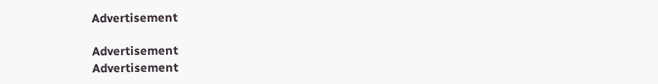Advertisement

Advertisement
Advertisement